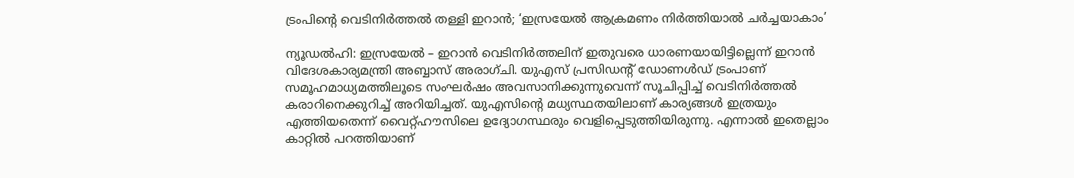ട്രംപിന്റെ വെടിനിര്‍ത്തല്‍ തള്ളി ഇറാന്‍; ‘ഇസ്രയേല്‍ ആക്രമണം നിര്‍ത്തിയാല്‍ ചര്‍ച്ചയാകാം’

ന്യൂഡല്‍ഹി: ഇസ്രയേല്‍ – ഇറാന്‍ വെടിനിര്‍ത്തലിന് ഇതുവരെ ധാരണയായിട്ടില്ലെന്ന് ഇറാന്‍ വിദേശകാര്യമന്ത്രി അബ്ബാസ് അരാഗ്ചി. യുഎസ് പ്രസിഡന്റ് ഡോണള്‍ഡ് ട്രംപാണ് സമൂഹമാധ്യമത്തിലൂടെ സംഘര്‍ഷം അവസാനിക്കുന്നുവെന്ന് സൂചിപ്പിച്ച് വെടിനിര്‍ത്തല്‍ കരാറിനെക്കുറിച്ച് അറിയിച്ചത്. യുഎസിന്റെ മധ്യസ്ഥതയിലാണ് കാര്യങ്ങള്‍ ഇത്രയും എത്തിയതെന്ന് വൈറ്റ്ഹൗസിലെ ഉദ്യോഗസ്ഥരും വെളിപ്പെടുത്തിയിരുന്നു. എന്നാല്‍ ഇതെല്ലാം കാറ്റില്‍ പറത്തിയാണ്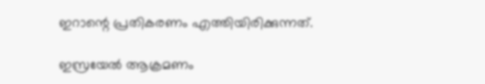ഇറാന്റെ പ്രതികരണം എത്തിയിരിക്കുന്നത്.

ഇസ്രയേല്‍ ആക്രമണം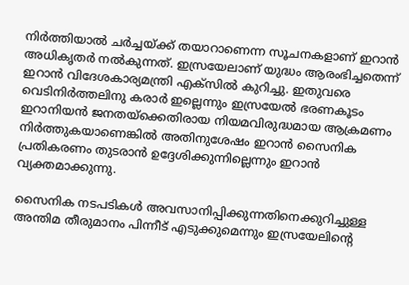നിര്‍ത്തിയാല്‍ ചര്‍ച്ചയ്ക്ക് തയാറാണെന്ന സൂചനകളാണ് ഇറാന്‍ അധികൃതര്‍ നല്‍കുന്നത്. ഇസ്രയേലാണ് യുദ്ധം ആരംഭിച്ചതെന്ന് ഇറാന്‍ വിദേശകാര്യമന്ത്രി എക്‌സില്‍ കുറിച്ചു. ഇതുവരെ വെടിനിര്‍ത്തലിനു കരാര്‍ ഇല്ലെന്നും ഇസ്രയേല്‍ ഭരണകൂടം ഇറാനിയന്‍ ജനതയ്ക്കെതിരായ നിയമവിരുദ്ധമായ ആക്രമണം നിര്‍ത്തുകയാണെങ്കില്‍ അതിനുശേഷം ഇറാന്‍ സൈനിക പ്രതികരണം തുടരാന്‍ ഉദ്ദേശിക്കുന്നില്ലെന്നും ഇറാന്‍ വ്യക്തമാക്കുന്നു.

സൈനിക നടപടികള്‍ അവസാനിപ്പിക്കുന്നതിനെക്കുറിച്ചുള്ള അന്തിമ തീരുമാനം പിന്നീട് എടുക്കുമെന്നും ഇസ്രയേലിന്റെ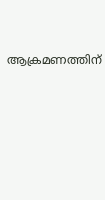ആക്രമണത്തിന്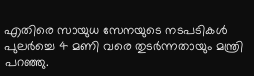എതിരെ സായുധ സേനയുടെ നടപടികള്‍ പുലര്‍ച്ചെ 4 മണി വരെ തുടര്‍ന്നതായും മന്ത്രി പറഞ്ഞു.